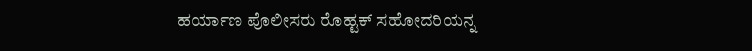ಹರ್ಯಾಣ ಪೊಲೀಸರು ರೊಹ್ಟಕ್ ಸಹೋದರಿಯನ್ನ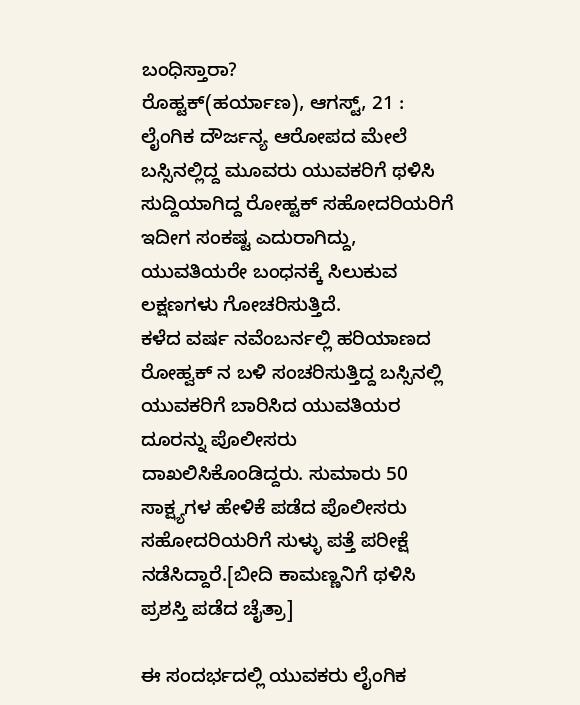ಬಂಧಿಸ್ತಾರಾ?
ರೊಹ್ಟಕ್(ಹರ್ಯಾಣ), ಆಗಸ್ಟ್, 21 : ಲೈಂಗಿಕ ದೌರ್ಜನ್ಯ ಆರೋಪದ ಮೇಲೆ ಬಸ್ಸಿನಲ್ಲಿದ್ದ ಮೂವರು ಯುವಕರಿಗೆ ಥಳಿಸಿ ಸುದ್ದಿಯಾಗಿದ್ದ ರೋಹ್ಟಕ್ ಸಹೋದರಿಯರಿಗೆ ಇದೀಗ ಸಂಕಷ್ಟ ಎದುರಾಗಿದ್ದು, ಯುವತಿಯರೇ ಬಂಧನಕ್ಕೆ ಸಿಲುಕುವ ಲಕ್ಷಣಗಳು ಗೋಚರಿಸುತ್ತಿದೆ.
ಕಳೆದ ವರ್ಷ ನವೆಂಬರ್ನಲ್ಲಿ ಹರಿಯಾಣದ ರೋಹ್ವಕ್ ನ ಬಳಿ ಸಂಚರಿಸುತ್ತಿದ್ದ ಬಸ್ಸಿನಲ್ಲಿ ಯುವಕರಿಗೆ ಬಾರಿಸಿದ ಯುವತಿಯರ ದೂರನ್ನು ಪೊಲೀಸರು ದಾಖಲಿಸಿಕೊಂಡಿದ್ದರು. ಸುಮಾರು 50 ಸಾಕ್ಷ್ಯಗಳ ಹೇಳಿಕೆ ಪಡೆದ ಪೊಲೀಸರು ಸಹೋದರಿಯರಿಗೆ ಸುಳ್ಳು ಪತ್ತೆ ಪರೀಕ್ಷೆ ನಡೆಸಿದ್ದಾರೆ.[ಬೀದಿ ಕಾಮಣ್ಣನಿಗೆ ಥಳಿಸಿ ಪ್ರಶಸ್ತಿ ಪಡೆದ ಚೈತ್ರಾ]

ಈ ಸಂದರ್ಭದಲ್ಲಿ ಯುವಕರು ಲೈಂಗಿಕ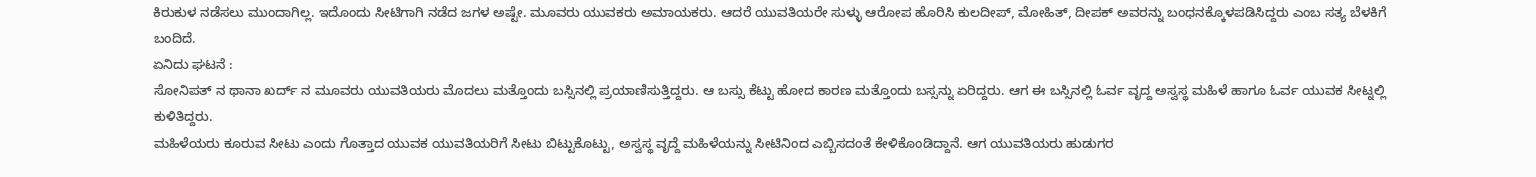ಕಿರುಕುಳ ನಡೆಸಲು ಮುಂದಾಗಿಲ್ಲ. ಇದೊಂದು ಸೀಟಿಗಾಗಿ ನಡೆದ ಜಗಳ ಅಷ್ಟೇ. ಮೂವರು ಯುವಕರು ಅಮಾಯಕರು. ಆದರೆ ಯುವತಿಯರೇ ಸುಳ್ಳು ಆರೋಪ ಹೊರಿಸಿ ಕುಲದೀಪ್, ಮೋಹಿತ್, ದೀಪಕ್ ಅವರನ್ನು ಬಂಧನಕ್ಕೊಳಪಡಿಸಿದ್ದರು ಎಂಬ ಸತ್ಯ ಬೆಳಕಿಗೆ ಬಂದಿದೆ.
ಏನಿದು ಘಟನೆ :
ಸೋನಿಪತ್ ನ ಥಾನಾ ಖರ್ದ್ ನ ಮೂವರು ಯುವತಿಯರು ಮೊದಲು ಮತ್ತೊಂದು ಬಸ್ಸಿನಲ್ಲಿ ಪ್ರಯಾಣಿಸುತ್ತಿದ್ದರು. ಆ ಬಸ್ಸು ಕೆಟ್ಟು ಹೋದ ಕಾರಣ ಮತ್ತೊಂದು ಬಸ್ಸನ್ನು ಏರಿದ್ದರು. ಆಗ ಈ ಬಸ್ಸಿನಲ್ಲಿ ಓರ್ವ ವೃದ್ದ ಅಸ್ವಸ್ಥ ಮಹಿಳೆ ಹಾಗೂ ಓರ್ವ ಯುವಕ ಸೀಟ್ನಲ್ಲಿ ಕುಳಿತಿದ್ದರು.
ಮಹಿಳೆಯರು ಕೂರುವ ಸೀಟು ಎಂದು ಗೊತ್ತಾದ ಯುವಕ ಯುವತಿಯರಿಗೆ ಸೀಟು ಬಿಟ್ಟುಕೊಟ್ಟು, ಅಸ್ವಸ್ಥ ವೃದ್ದೆ ಮಹಿಳೆಯನ್ನು ಸೀಟಿನಿಂದ ಎಬ್ಬಿಸದಂತೆ ಕೇಳಿಕೊಂಡಿದ್ದಾನೆ. ಆಗ ಯುವತಿಯರು ಹುಡುಗರ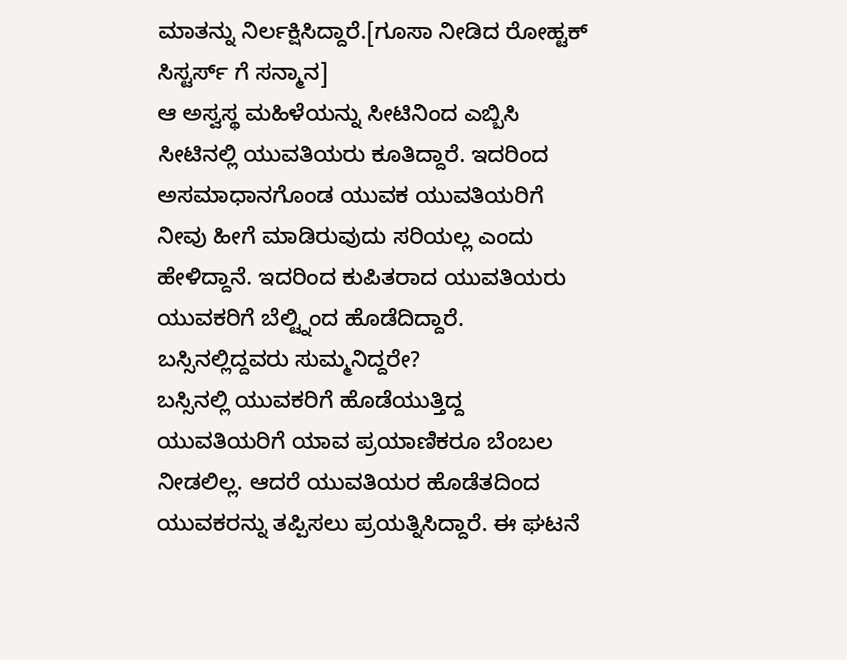ಮಾತನ್ನು ನಿರ್ಲಕ್ಷಿಸಿದ್ದಾರೆ.[ಗೂಸಾ ನೀಡಿದ ರೋಹ್ಟಕ್ ಸಿಸ್ಟರ್ಸ್ ಗೆ ಸನ್ಮಾನ]
ಆ ಅಸ್ವಸ್ಥ ಮಹಿಳೆಯನ್ನು ಸೀಟಿನಿಂದ ಎಬ್ಬಿಸಿ ಸೀಟಿನಲ್ಲಿ ಯುವತಿಯರು ಕೂತಿದ್ದಾರೆ. ಇದರಿಂದ ಅಸಮಾಧಾನಗೊಂಡ ಯುವಕ ಯುವತಿಯರಿಗೆ ನೀವು ಹೀಗೆ ಮಾಡಿರುವುದು ಸರಿಯಲ್ಲ ಎಂದು ಹೇಳಿದ್ದಾನೆ. ಇದರಿಂದ ಕುಪಿತರಾದ ಯುವತಿಯರು ಯುವಕರಿಗೆ ಬೆಲ್ಟ್ನಿಂದ ಹೊಡೆದಿದ್ದಾರೆ.
ಬಸ್ಸಿನಲ್ಲಿದ್ದವರು ಸುಮ್ಮನಿದ್ದರೇ?
ಬಸ್ಸಿನಲ್ಲಿ ಯುವಕರಿಗೆ ಹೊಡೆಯುತ್ತಿದ್ದ ಯುವತಿಯರಿಗೆ ಯಾವ ಪ್ರಯಾಣಿಕರೂ ಬೆಂಬಲ ನೀಡಲಿಲ್ಲ. ಆದರೆ ಯುವತಿಯರ ಹೊಡೆತದಿಂದ ಯುವಕರನ್ನು ತಪ್ಪಿಸಲು ಪ್ರಯತ್ನಿಸಿದ್ದಾರೆ. ಈ ಘಟನೆ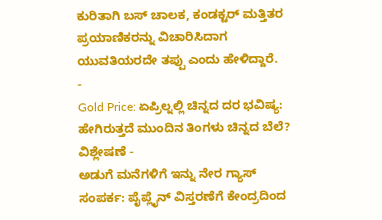ಕುರಿತಾಗಿ ಬಸ್ ಚಾಲಕ, ಕಂಡಕ್ಟರ್ ಮತ್ತಿತರ ಪ್ರಯಾಣಿಕರನ್ನು ವಿಚಾರಿಸಿದಾಗ ಯುವತಿಯರದೇ ತಪ್ಪು ಎಂದು ಹೇಳಿದ್ದಾರೆ.
-
Gold Price: ಏಪ್ರಿಲ್ನಲ್ಲಿ ಚಿನ್ನದ ದರ ಭವಿಷ್ಯ: ಹೇಗಿರುತ್ತದೆ ಮುಂದಿನ ತಿಂಗಳು ಚಿನ್ನದ ಬೆಲೆ? ವಿಶ್ಲೇಷಣೆ -
ಅಡುಗೆ ಮನೆಗಳಿಗೆ ಇನ್ನು ನೇರ ಗ್ಯಾಸ್ ಸಂಪರ್ಕ: ಪೈಪ್ಲೈನ್ ವಿಸ್ತರಣೆಗೆ ಕೇಂದ್ರದಿಂದ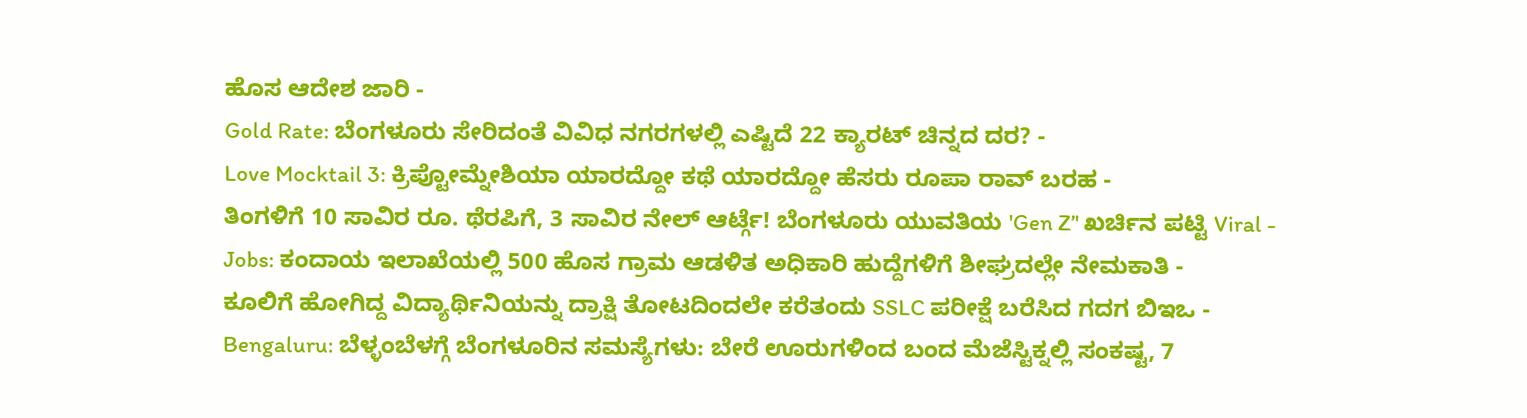ಹೊಸ ಆದೇಶ ಜಾರಿ -
Gold Rate: ಬೆಂಗಳೂರು ಸೇರಿದಂತೆ ವಿವಿಧ ನಗರಗಳಲ್ಲಿ ಎಷ್ಟಿದೆ 22 ಕ್ಯಾರಟ್ ಚಿನ್ನದ ದರ? -
Love Mocktail 3: ಕ್ರಿಪ್ಟೋಮ್ನೇಶಿಯಾ ಯಾರದ್ದೋ ಕಥೆ ಯಾರದ್ದೋ ಹೆಸರು ರೂಪಾ ರಾವ್ ಬರಹ -
ತಿಂಗಳಿಗೆ 10 ಸಾವಿರ ರೂ. ಥೆರಪಿಗೆ, 3 ಸಾವಿರ ನೇಲ್ ಆರ್ಟ್ಗೆ! ಬೆಂಗಳೂರು ಯುವತಿಯ 'Gen Z’' ಖರ್ಚಿನ ಪಟ್ಟಿ Viral -
Jobs: ಕಂದಾಯ ಇಲಾಖೆಯಲ್ಲಿ 500 ಹೊಸ ಗ್ರಾಮ ಆಡಳಿತ ಅಧಿಕಾರಿ ಹುದ್ದೆಗಳಿಗೆ ಶೀಘ್ರದಲ್ಲೇ ನೇಮಕಾತಿ -
ಕೂಲಿಗೆ ಹೋಗಿದ್ದ ವಿದ್ಯಾರ್ಥಿನಿಯನ್ನು ದ್ರಾಕ್ಷಿ ತೋಟದಿಂದಲೇ ಕರೆತಂದು SSLC ಪರೀಕ್ಷೆ ಬರೆಸಿದ ಗದಗ ಬಿಇಒ -
Bengaluru: ಬೆಳ್ಳಂಬೆಳಗ್ಗೆ ಬೆಂಗಳೂರಿನ ಸಮಸ್ಯೆಗಳು: ಬೇರೆ ಊರುಗಳಿಂದ ಬಂದ ಮೆಜೆಸ್ಟಿಕ್ನಲ್ಲಿ ಸಂಕಷ್ಟ, 7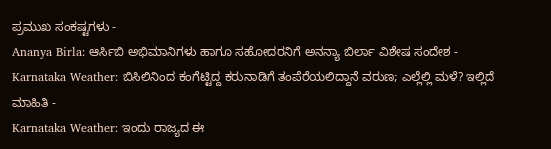ಪ್ರಮುಖ ಸಂಕಷ್ಟಗಳು -
Ananya Birla: ಆರ್ಸಿಬಿ ಅಭಿಮಾನಿಗಳು ಹಾಗೂ ಸಹೋದರನಿಗೆ ಅನನ್ಯಾ ಬಿರ್ಲಾ ವಿಶೇಷ ಸಂದೇಶ -
Karnataka Weather: ಬಿಸಿಲಿನಿಂದ ಕಂಗೆಟ್ಟಿದ್ದ ಕರುನಾಡಿಗೆ ತಂಪೆರೆಯಲಿದ್ದಾನೆ ವರುಣ; ಎಲ್ಲೆಲ್ಲಿ ಮಳೆ? ಇಲ್ಲಿದೆ ಮಾಹಿತಿ -
Karnataka Weather: ಇಂದು ರಾಜ್ಯದ ಈ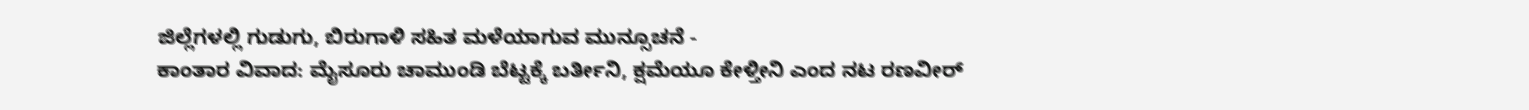ಜಿಲ್ಲೆಗಳಲ್ಲಿ ಗುಡುಗು, ಬಿರುಗಾಳಿ ಸಹಿತ ಮಳೆಯಾಗುವ ಮುನ್ಸೂಚನೆ -
ಕಾಂತಾರ ವಿವಾದ: ಮೈಸೂರು ಚಾಮುಂಡಿ ಬೆಟ್ಟಕ್ಕೆ ಬರ್ತೀನಿ, ಕ್ಷಮೆಯೂ ಕೇಳ್ತೀನಿ ಎಂದ ನಟ ರಣವೀರ್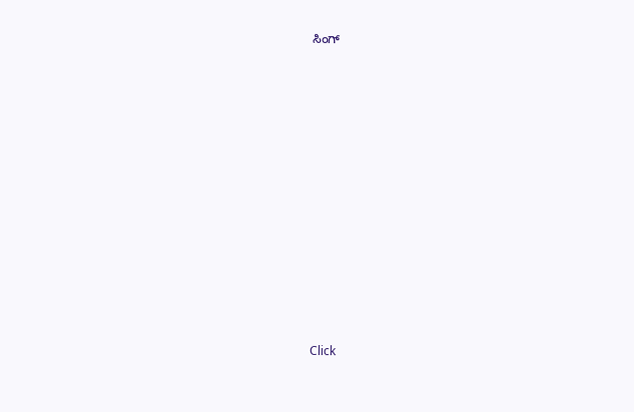ಸಿಂಗ್












Click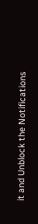it and Unblock the Notifications